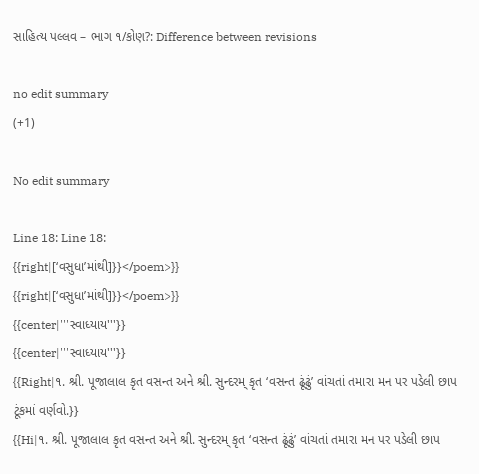સાહિત્ય પલ્લવ – ભાગ ૧/કોણ?: Difference between revisions

no edit summary
(+1)

No edit summary

Line 18: Line 18:
{{right|[‘વસુધા’માંથી]}}</poem>}}
{{right|[‘વસુધા’માંથી]}}</poem>}}
{{center|'''સ્વાધ્યાય'''}}
{{center|'''સ્વાધ્યાય'''}}
{{Right|૧. શ્રી. પૂજાલાલ કૃત વસન્ત અને શ્રી. સુન્દરમ્ કૃત ‘વસન્ત ઢૂંઢું’ વાંચતાં તમારા મન પર પડેલી છાપ ટૂંકમાં વર્ણવો.}}
{{Hi|૧. શ્રી. પૂજાલાલ કૃત વસન્ત અને શ્રી. સુન્દરમ્ કૃત ‘વસન્ત ઢૂંઢું’ વાંચતાં તમારા મન પર પડેલી છાપ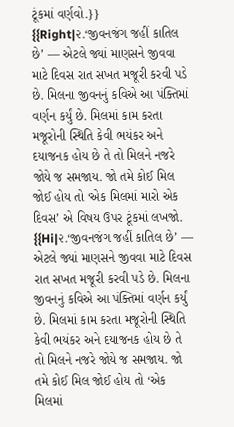ટૂંકમાં વર્ણવો.}}
{{Right|૨.‘જીવનજંગ જહીં કાતિલ છે’ — એટલે જ્યાં માણસને જીવવા માટે દિવસ રાત સખત મજૂરી કરવી પડે છે. મિલના જીવનનું કવિએ આ પંક્તિમાં વર્ણન કર્યું છે. મિલમાં કામ કરતા મજૂરોની સ્થિતિ કેવી ભયંકર અને દયાજનક હોય છે તે તો મિલને નજરે જોયે જ સમજાય. જો તમે કોઈ મિલ જોઈ હોય તો ‘એક મિલમાં મારો એક દિવસ’ એ વિષય ઉપર ટૂંકમાં લખજો.
{{Hi|૨.‘જીવનજંગ જહીં કાતિલ છે’ — એટલે જ્યાં માણસને જીવવા માટે દિવસ રાત સખત મજૂરી કરવી પડે છે. મિલના જીવનનું કવિએ આ પંક્તિમાં વર્ણન કર્યું છે. મિલમાં કામ કરતા મજૂરોની સ્થિતિ કેવી ભયંકર અને દયાજનક હોય છે તે તો મિલને નજરે જોયે જ સમજાય. જો તમે કોઈ મિલ જોઈ હોય તો ‘એક મિલમાં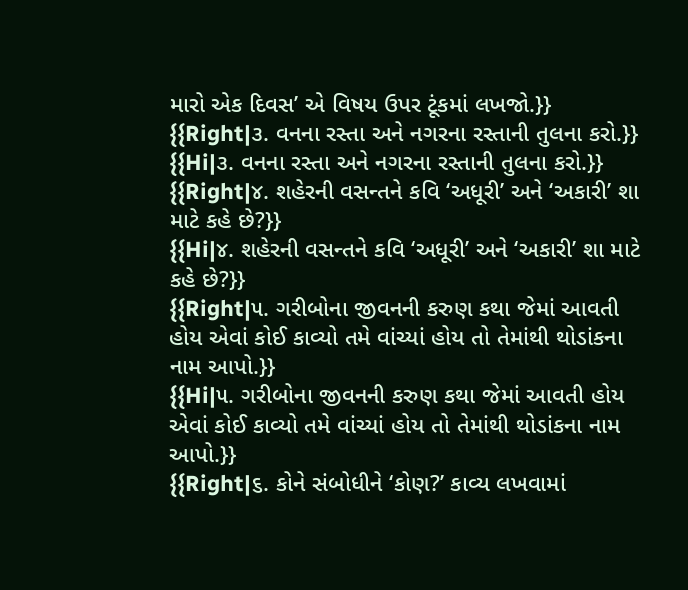મારો એક દિવસ’ એ વિષય ઉપર ટૂંકમાં લખજો.}}
{{Right|૩. વનના રસ્તા અને નગરના રસ્તાની તુલના કરો.}}
{{Hi|૩. વનના રસ્તા અને નગરના રસ્તાની તુલના કરો.}}
{{Right|૪. શહેરની વસન્તને કવિ ‘અધૂરી’ અને ‘અકારી’ શા માટે કહે છે?}}
{{Hi|૪. શહેરની વસન્તને કવિ ‘અધૂરી’ અને ‘અકારી’ શા માટે કહે છે?}}
{{Right|૫. ગરીબોના જીવનની કરુણ કથા જેમાં આવતી હોય એવાં કોઈ કાવ્યો તમે વાંચ્યાં હોય તો તેમાંથી થોડાંકના નામ આપો.}}
{{Hi|૫. ગરીબોના જીવનની કરુણ કથા જેમાં આવતી હોય એવાં કોઈ કાવ્યો તમે વાંચ્યાં હોય તો તેમાંથી થોડાંકના નામ આપો.}}
{{Right|૬. કોને સંબોધીને ‘કોણ?’ કાવ્ય લખવામાં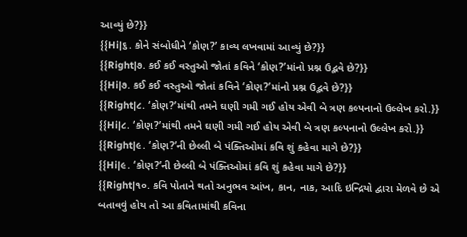આવ્યું છે?}}
{{Hi|૬. કોને સંબોધીને ‘કોણ?’ કાવ્ય લખવામાં આવ્યું છે?}}
{{Right|૭. કઈ કઈ વસ્તુઓ જોતાં કવિને ‘કોણ?’માંનો પ્રશ્ન ઉદ્ભવે છે?}}
{{Hi|૭. કઈ કઈ વસ્તુઓ જોતાં કવિને ‘કોણ?’માંનો પ્રશ્ન ઉદ્ભવે છે?}}
{{Right|૮. ‘કોણ?’માંથી તમને ઘણી ગમી ગઈ હોય એવી બે ત્રણ કલ્પનાનો ઉલ્લેખ કરો.}}
{{Hi|૮. ‘કોણ?’માંથી તમને ઘણી ગમી ગઈ હોય એવી બે ત્રણ કલ્પનાનો ઉલ્લેખ કરો.}}
{{Right|૯. ‘કોણ?’ની છેલ્લી બે પંક્તિઓમાં કવિ શું કહેવા માગે છે?}}
{{Hi|૯. ‘કોણ?’ની છેલ્લી બે પંક્તિઓમાં કવિ શું કહેવા માગે છે?}}
{{Right|૧૦. કવિ પોતાને થતો અનુભવ આંખ, કાન, નાક, આદિ ઇન્દ્રિયો દ્વારા મેળવે છે એ બતાવવું હોય તો આ કવિતામાંથી કવિના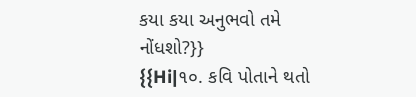કયા કયા અનુભવો તમે નોંધશો?}}
{{Hi|૧૦. કવિ પોતાને થતો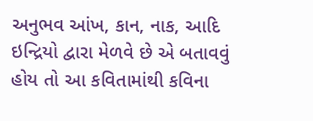અનુભવ આંખ, કાન, નાક, આદિ ઇન્દ્રિયો દ્વારા મેળવે છે એ બતાવવું હોય તો આ કવિતામાંથી કવિના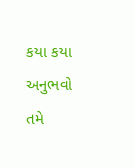કયા કયા અનુભવો તમે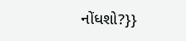નોંધશો?}}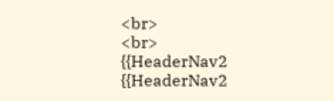<br>
<br>
{{HeaderNav2
{{HeaderNav2